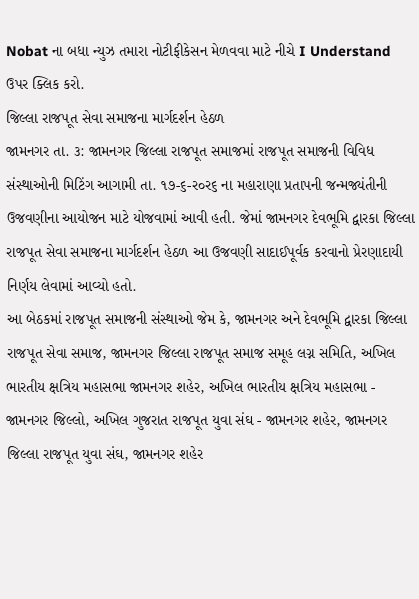Nobat ના બધા ન્યુઝ તમારા નોટીફીકેસન મેળવવા માટે નીચે I Understand ઉપર ક્લિક કરો.
જિલ્લા રાજ૫ૂત સેવા સમાજના માર્ગદર્શન હેઠળ
જામનગર તા. ૩: જામનગર જિલ્લા રાજપૂત સમાજમાં રાજપૂત સમાજની વિવિધ સંસ્થાઓની મિટિંગ આગામી તા. ૧૭-૬-ર૦ર૬ ના મહારાણા પ્રતાપની જન્મજ્યંતીની ઉજવણીના આયોજન માટે યોજવામાં આવી હતી. જેમાં જામનગર દેવભૂમિ દ્વારકા જિલ્લા રાજપૂત સેવા સમાજના માર્ગદર્શન હેઠળ આ ઉજવણી સાદાઈપૂર્વક કરવાનો પ્રેરણાદાયી નિર્ણય લેવામાં આવ્યો હતો.
આ બેઠકમાં રાજપૂત સમાજની સંસ્થાઓ જેમ કે, જામનગર અને દેવભૂમિ દ્વારકા જિલ્લા રાજપૂત સેવા સમાજ, જામનગર જિલ્લા રાજપૂત સમાજ સમૂહ લગ્ન સમિતિ, અખિલ ભારતીય ક્ષત્રિય મહાસભા જામનગર શહેર, અખિલ ભારતીય ક્ષત્રિય મહાસભા - જામનગર જિલ્લો, અખિલ ગુજરાત રાજપૂત યુવા સંઘ - જામનગર શહેર, જામનગર જિલ્લા રાજપૂત યુવા સંઘ, જામનગર શહેર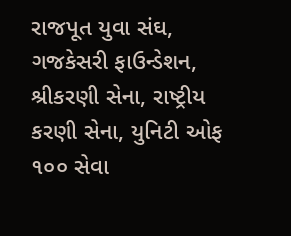રાજપૂત યુવા સંઘ, ગજકેસરી ફાઉન્ડેશન, શ્રીકરણી સેના, રાષ્ટ્રીય કરણી સેના, યુનિટી ઓફ ૧૦૦ સેવા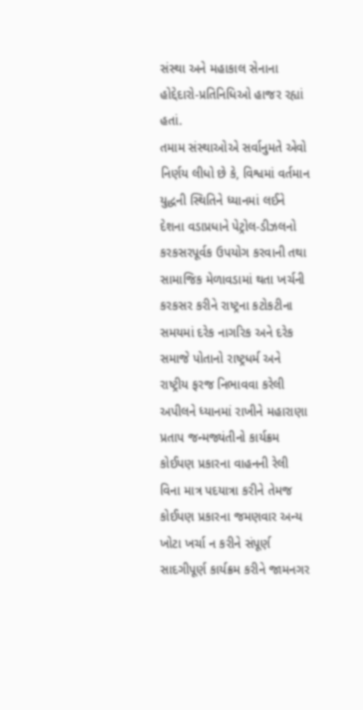સંસ્થા અને મહાકાલ સેનાના હોદ્દેદારો-પ્રતિનિધિઓ હાજર રહ્યાં હતાં.
તમામ સંસ્થાઓએ સર્વાનુમતે એવો નિર્ણય લીધો છે કે, વિશ્વમાં વર્તમાન યુદ્ધની સ્થિતિને ધ્યાનમાં લઈને દેશના વડાપ્રધાને પેટ્રોલ-ડીઝલનો કરકસરપૂર્વક ઉપયોગ કરવાની તથા સામાજિક મેળાવડામાં થતા ખર્ચની કરકસર કરીને રાષ્ટ્રના કટોકટીના સમયમાં દરેક નાગરિક અને દરેક સમાજે પોતાનો રાષ્ટ્રધર્મ અને રાષ્ટ્રીય ફરજ નિભાવવા કરેલી અપીલને ધ્યાનમાં રાખીને મહારાણા પ્રતાપ જન્મજ્યંતીનો કાર્યક્રમ કોઈપણ પ્રકારના વાહનની રેલી વિના માત્ર પદયાત્રા કરીને તેમજ કોઈપણ પ્રકારના જમણવાર અન્ય ખોટા ખર્ચા ન કરીને સંપૂર્ણ સાદગીપૂર્ણ કાર્યક્રમ કરીને જામનગર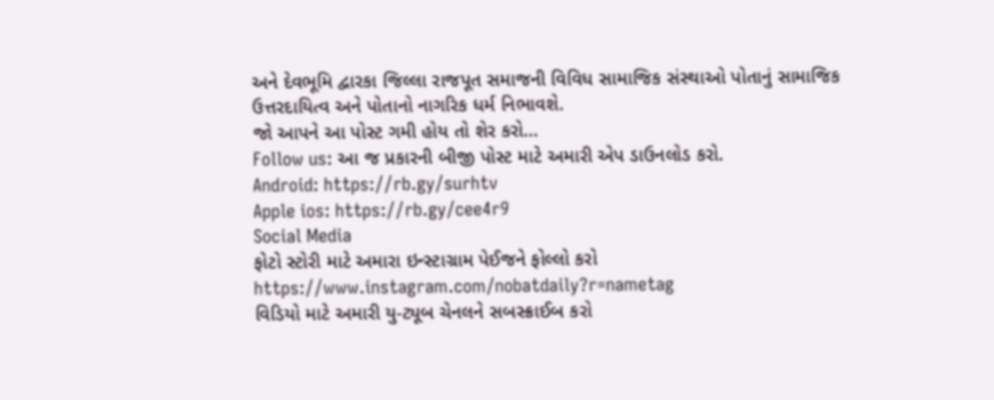અને દેવભૂમિ દ્વારકા જિલ્લા રાજપૂત સમાજની વિવિધ સામાજિક સંસ્થાઓ પોતાનું સામાજિક ઉત્તરદાયિત્વ અને પોતાનો નાગરિક ધર્મ નિભાવશે.
જો આપને આ પોસ્ટ ગમી હોય તો શેર કરો...
Follow us: આ જ પ્રકારની બીજી પોસ્ટ માટે અમારી એપ ડાઉનલોડ કરો.
Android: https://rb.gy/surhtv
Apple ios: https://rb.gy/cee4r9
Social Media
ફોટો સ્ટોરી માટે અમારા ઇન્સ્ટાગ્રામ પેઈજને ફોલ્લો કરો
https://www.instagram.com/nobatdaily?r=nametag
વિડિયો માટે અમારી યુ-ટ્યૂબ ચેનલને સબસ્ક્રાઈબ કરો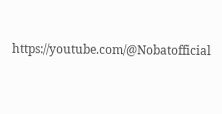https://youtube.com/@Nobatofficial